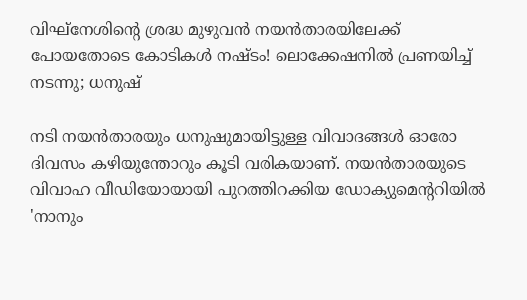വിഘ്‌നേശിന്റെ ശ്രദ്ധ മുഴുവന്‍ നയന്‍താരയിലേക്ക് പോയതോടെ കോടികള്‍ നഷ്ടം! ലൊക്കേഷനില്‍ പ്രണയിച്ച് നടന്നു; ധനുഷ്

നടി നയന്‍താരയും ധനുഷുമായിട്ടുള്ള വിവാദങ്ങള്‍ ഓരോ ദിവസം കഴിയുന്തോറും കൂടി വരികയാണ്. നയന്‍താരയുടെ വിവാഹ വീഡിയോയായി പുറത്തിറക്കിയ ഡോക്യുമെന്ററിയില്‍ 'നാനും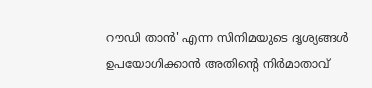റൗഡി താന്‍' എന്ന സിനിമയുടെ ദൃശ്യങ്ങള്‍ ഉപയോഗിക്കാന്‍ അതിന്റെ നിര്‍മാതാവ്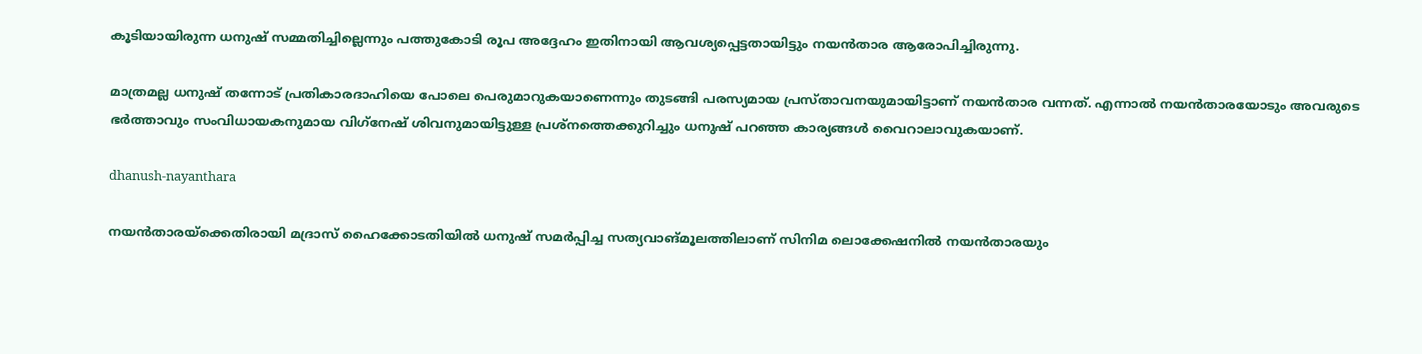കൂടിയായിരുന്ന ധനുഷ് സമ്മതിച്ചില്ലെന്നും പത്തുകോടി രൂപ അദ്ദേഹം ഇതിനായി ആവശ്യപ്പെട്ടതായിട്ടും നയന്‍താര ആരോപിച്ചിരുന്നു.

മാത്രമല്ല ധനുഷ് തന്നോട് പ്രതികാരദാഹിയെ പോലെ പെരുമാറുകയാണെന്നും തുടങ്ങി പരസ്യമായ പ്രസ്താവനയുമായിട്ടാണ് നയന്‍താര വന്നത്. എന്നാല്‍ നയന്‍താരയോടും അവരുടെ ഭര്‍ത്താവും സംവിധായകനുമായ വിഗ്‌നേഷ് ശിവനുമായിട്ടുള്ള പ്രശ്‌നത്തെക്കുറിച്ചും ധനുഷ് പറഞ്ഞ കാര്യങ്ങള്‍ വൈറാലാവുകയാണ്.

dhanush-nayanthara

നയന്‍താരയ്‌ക്കെതിരായി മദ്രാസ് ഹൈക്കോടതിയില്‍ ധനുഷ് സമര്‍പ്പിച്ച സത്യവാങ്മൂലത്തിലാണ് സിനിമ ലൊക്കേഷനില്‍ നയന്‍താരയും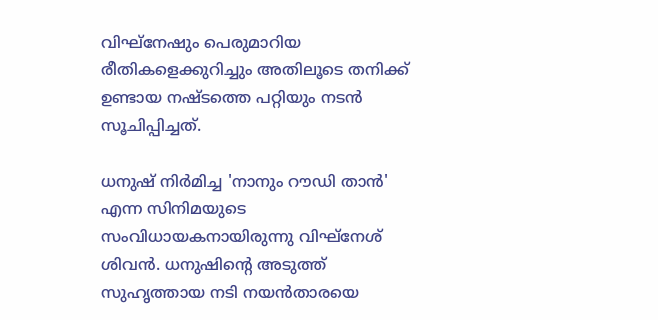വിഘ്‌നേഷും പെരുമാറിയ രീതികളെക്കുറിച്ചും അതിലൂടെ തനിക്ക് ഉണ്ടായ നഷ്ടത്തെ പറ്റിയും നടന്‍ സൂചിപ്പിച്ചത്.

ധനുഷ് നിര്‍മിച്ച 'നാനും റൗഡി താന്‍' എന്ന സിനിമയുടെ സംവിധായകനായിരുന്നു വിഘ്‌നേശ് ശിവന്‍. ധനുഷിന്റെ അടുത്ത് സുഹൃത്തായ നടി നയന്‍താരയെ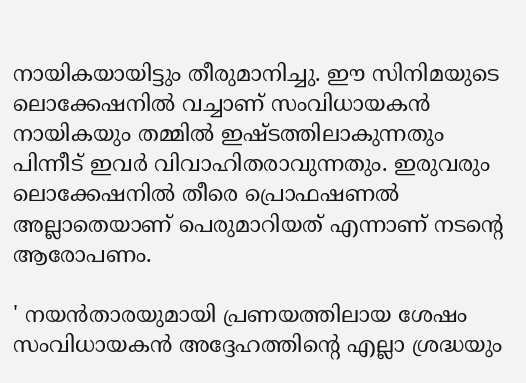നായികയായിട്ടും തീരുമാനിച്ചു. ഈ സിനിമയുടെ ലൊക്കേഷനില്‍ വച്ചാണ് സംവിധായകന്‍ നായികയും തമ്മില്‍ ഇഷ്ടത്തിലാകുന്നതും പിന്നീട് ഇവര്‍ വിവാഹിതരാവുന്നതും. ഇരുവരും ലൊക്കേഷനില്‍ തീരെ പ്രൊഫഷണല്‍ അല്ലാതെയാണ് പെരുമാറിയത് എന്നാണ് നടന്റെ ആരോപണം.

' നയന്‍താരയുമായി പ്രണയത്തിലായ ശേഷം സംവിധായകന്‍ അദ്ദേഹത്തിന്റെ എല്ലാ ശ്രദ്ധയും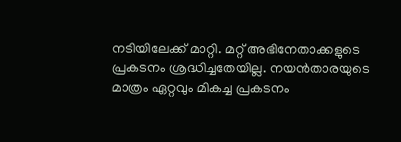നടിയിലേക്ക് മാറ്റി. മറ്റ് അഭിനേതാക്കളുടെ പ്രകടനം ശ്രദ്ധിച്ചതേയില്ല. നയന്‍താരയുടെ മാത്രം ഏറ്റവും മികച്ച പ്രകടനം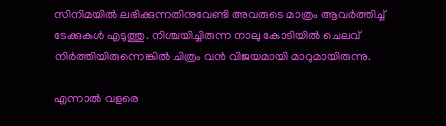സിനിമയില്‍ ലഭിക്കുന്നതിനുവേണ്ടി അവരുടെ മാത്രം ആവര്‍ത്തിച്ച് ടേക്കുകള്‍ എടുത്തു. നിശ്ചയിച്ചിരുന്ന നാലു കോടിയില്‍ ചെലവ് നിര്‍ത്തിയിരുന്നെങ്കില്‍ ചിത്രം വന്‍ വിജയമായി മാറുമായിരുന്നു.

എന്നാല്‍ വളരെ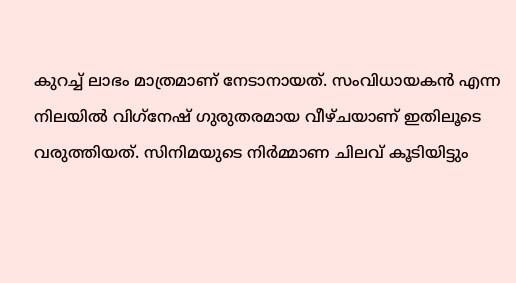കുറച്ച് ലാഭം മാത്രമാണ് നേടാനായത്. സംവിധായകന്‍ എന്ന നിലയില്‍ വിഗ്‌നേഷ് ഗുരുതരമായ വീഴ്ചയാണ് ഇതിലൂടെ വരുത്തിയത്. സിനിമയുടെ നിര്‍മ്മാണ ചിലവ് കൂടിയിട്ടും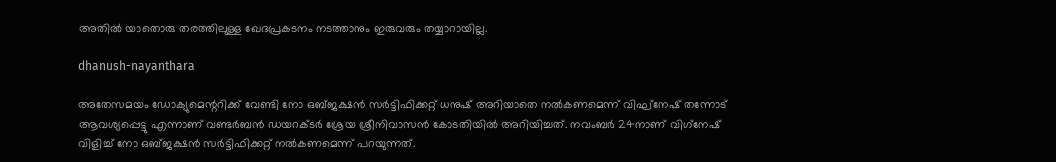അതില്‍ യാതൊരു തരത്തിലുള്ള ഖേദപ്രകടനം നടത്താനും ഇരുവരും തയ്യാറായില്ല.

dhanush-nayanthara

അതേസമയം ഡോക്യുമെന്ററിക്ക് വേണ്ടി നോ ഒബ്ജക്ഷന്‍ സര്‍ട്ടിഫിക്കറ്റ് ധനുഷ് അറിയാതെ നല്‍കണമെന്ന് വിഘ്‌നേഷ് തന്നോട് ആവശ്യപ്പെട്ടു എന്നാണ് വണ്ടര്‍ബന്‍ ഡയറക്ടര്‍ ശ്രേയ ശ്രീനിവാസന്‍ കോടതിയില്‍ അറിയിച്ചത്. നവംബര്‍ 24നാണ് വിഗ്‌നേഷ് വിളിച്ച് നോ ഒബ്ജക്ഷന്‍ സര്‍ട്ടിഫിക്കറ്റ് നല്‍കണമെന്ന് പറയുന്നത്.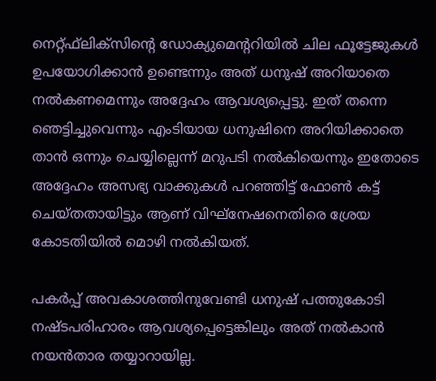നെറ്റ്ഫ്‌ലിക്‌സിന്റെ ഡോക്യുമെന്ററിയില്‍ ചില ഫൂട്ടേജുകള്‍ ഉപയോഗിക്കാന്‍ ഉണ്ടെന്നും അത് ധനുഷ് അറിയാതെ നല്‍കണമെന്നും അദ്ദേഹം ആവശ്യപ്പെട്ടു. ഇത് തന്നെ ഞെട്ടിച്ചുവെന്നും എംടിയായ ധനുഷിനെ അറിയിക്കാതെ താന്‍ ഒന്നും ചെയ്യില്ലെന്ന് മറുപടി നല്‍കിയെന്നും ഇതോടെ അദ്ദേഹം അസഭ്യ വാക്കുകള്‍ പറഞ്ഞിട്ട് ഫോണ്‍ കട്ട് ചെയ്തതായിട്ടും ആണ് വിഘ്‌നേഷനെതിരെ ശ്രേയ കോടതിയില്‍ മൊഴി നല്‍കിയത്.

പകര്‍പ്പ് അവകാശത്തിനുവേണ്ടി ധനുഷ് പത്തുകോടി നഷ്ടപരിഹാരം ആവശ്യപ്പെട്ടെങ്കിലും അത് നല്‍കാന്‍ നയന്‍താര തയ്യാറായില്ല.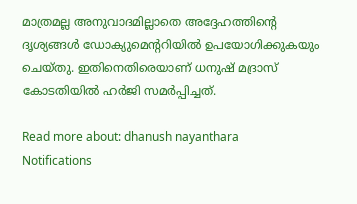മാത്രമല്ല അനുവാദമില്ലാതെ അദ്ദേഹത്തിന്റെ ദൃശ്യങ്ങള്‍ ഡോക്യുമെന്ററിയില്‍ ഉപയോഗിക്കുകയും ചെയ്തു. ഇതിനെതിരെയാണ് ധനുഷ് മദ്രാസ് കോടതിയില്‍ ഹര്‍ജി സമര്‍പ്പിച്ചത്.

Read more about: dhanush nayanthara
Notifications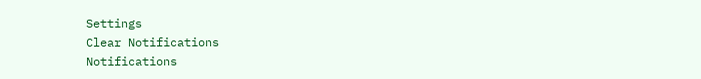Settings
Clear Notifications
Notifications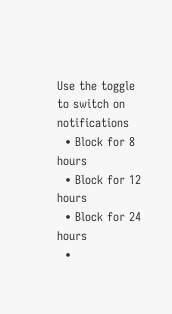Use the toggle to switch on notifications
  • Block for 8 hours
  • Block for 12 hours
  • Block for 24 hours
  •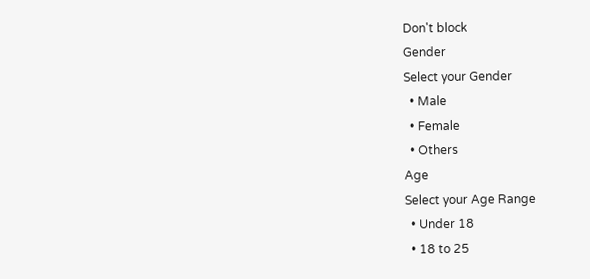Don't block
Gender
Select your Gender
  • Male
  • Female
  • Others
Age
Select your Age Range
  • Under 18
  • 18 to 25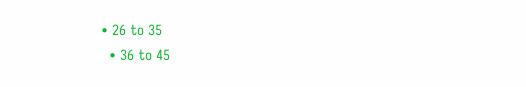• 26 to 35
  • 36 to 45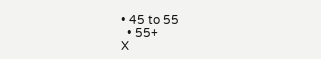• 45 to 55
  • 55+
X